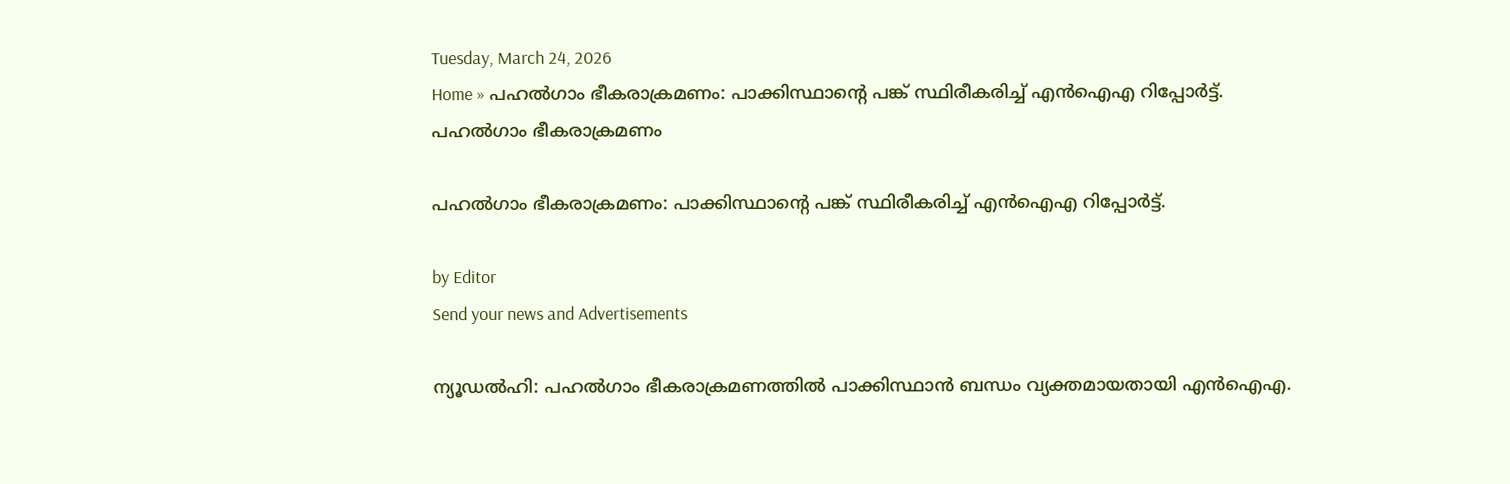Tuesday, March 24, 2026
Home » പഹൽഗാം ഭീകരാക്രമണം: പാക്കിസ്ഥാന്റെ പങ്ക് സ്ഥിരീകരിച്ച് എൻഐഎ റിപ്പോർട്ട്.
പഹൽഗാം ഭീകരാക്രമണം

പഹൽഗാം ഭീകരാക്രമണം: പാക്കിസ്ഥാന്റെ പങ്ക് സ്ഥിരീകരിച്ച് എൻഐഎ റിപ്പോർട്ട്.

by Editor
Send your news and Advertisements

ന്യൂഡല്‍ഹി: പഹല്‍ഗാം ഭീകരാക്രമണത്തില്‍ പാക്കിസ്ഥാന്‍ ബന്ധം വ്യക്തമായതായി എന്‍ഐഎ.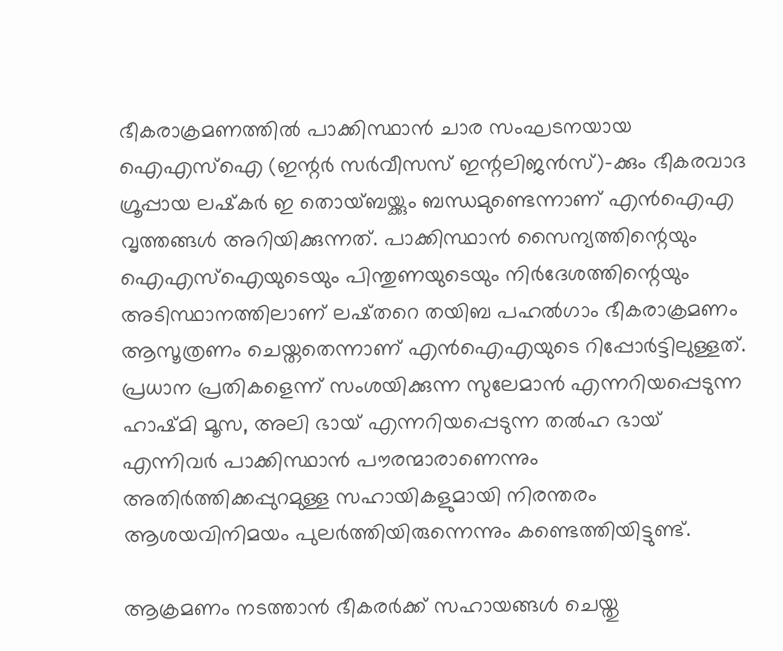ഭീകരാക്രമണത്തില്‍ പാക്കിസ്ഥാന്‍ ചാര സംഘടനയായ ഐഎസ്‌ഐ (ഇന്റര്‍ സര്‍വീസസ് ഇന്റലിജന്‍സ്)-ക്കും ഭീകരവാദ ഗ്രൂപ്പായ ലഷ്‌കര്‍ ഇ തൊയ്ബയ്ക്കും ബന്ധമുണ്ടെന്നാണ് എന്‍ഐഎ വൃത്തങ്ങള്‍ അറിയിക്കുന്നത്. പാക്കിസ്ഥാൻ സൈന്യത്തിന്റെയും ഐഎസ്ഐയുടെയും പിന്തുണയുടെയും നിർദേശത്തിന്റെയും അടിസ്ഥാനത്തിലാണ് ലഷ്തറെ തയിബ പഹൽഗാം ഭീകരാക്രമണം ആസൂത്രണം ചെയ്തതെന്നാണ് എൻഐഎയുടെ റിപ്പോർട്ടിലുള്ളത്. പ്രധാന പ്രതികളെന്ന് സംശയിക്കുന്ന സുലേമാൻ എന്നറിയപ്പെടുന്ന ഹാഷ്മി മൂസ, അലി ഭായ് എന്നറിയപ്പെടുന്ന തൽഹ ഭായ് എന്നിവർ പാക്കിസ്ഥാൻ പൗരന്മാരാണെന്നും അതിർത്തിക്കപ്പുറമുള്ള സഹായികളുമായി നിരന്തരം ആശയവിനിമയം പുലർത്തിയിരുന്നെന്നും കണ്ടെത്തിയിട്ടുണ്ട്.

ആക്രമണം നടത്താൻ ഭീകരർക്ക് സഹായങ്ങൾ ചെയ്തു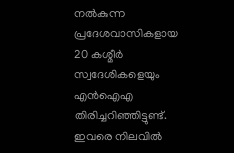നൽകുന്ന പ്രദേശവാസികളായ 20 കശ്മീർ സ്വദേശികളെയും എൻഐഎ തിരിച്ചറിഞ്ഞിട്ടുണ്ട്. ഇവരെ നിലവിൽ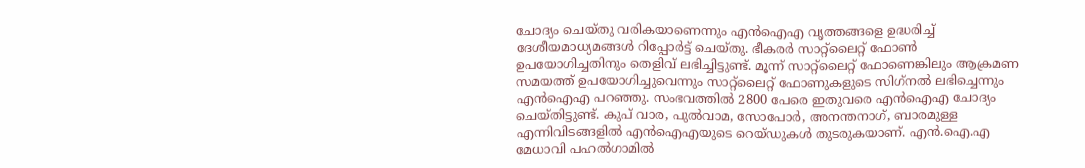ചോദ്യം ചെയ്തു വരികയാണെന്നും എൻഐഎ വൃത്തങ്ങളെ ഉദ്ധരിച്ച് ദേശീയമാധ്യമങ്ങൾ റിപ്പോർട്ട് ചെയ്തു. ഭീകരര്‍ സാറ്റ്‌ലൈറ്റ് ഫോണ്‍ ഉപയോഗിച്ചതിനും തെളിവ് ലഭിച്ചിട്ടുണ്ട്. മൂന്ന് സാറ്റ്‌ലൈറ്റ് ഫോണെങ്കിലും ആക്രമണ സമയത്ത് ഉപയോഗിച്ചുവെന്നും സാറ്റ്‌ലൈറ്റ് ഫോണുകളുടെ സിഗ്‌നല്‍ ലഭിച്ചെന്നും എന്‍ഐഎ പറഞ്ഞു. സംഭവത്തില്‍ 2800 പേരെ ഇതുവരെ എന്‍ഐഎ ചോദ്യം ചെയ്തിട്ടുണ്ട്. കുപ് വാര, പുല്‍വാമ, സോപോര്‍, അനന്തനാഗ്, ബാരമുള്ള എന്നിവിടങ്ങളില്‍ എന്‍ഐഎയുടെ റെയ്ഡുകള്‍ തുടരുകയാണ്. എന്‍.ഐ.എ മേധാവി പഹല്‍ഗാമില്‍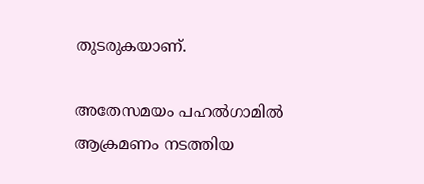തുടരുകയാണ്.

അതേസമയം പഹല്‍ഗാമില്‍ ആക്രമണം നടത്തിയ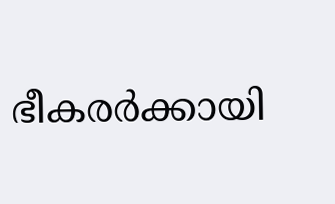ഭീകരര്‍ക്കായി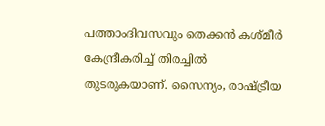പത്താംദിവസവും തെക്കന്‍ കശ്മീര്‍ കേന്ദ്രീകരിച്ച് തിരച്ചിൽ തുടരുകയാണ്. സൈന്യം, രാഷ്ട്രീയ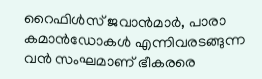റൈഫിള്‍സ് ജവാന്‍മാര്‍, പാരാ കമാന്‍ഡോകള്‍ എന്നിവരടങ്ങുന്ന വന്‍ സംഘമാണ് ഭീകരരെ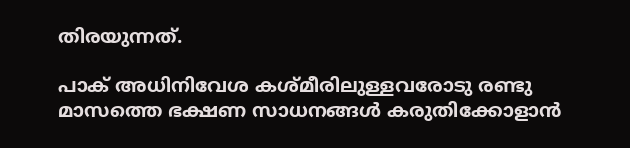തിരയുന്നത്.

പാക് അധിനിവേശ കശ്മീരിലുള്ളവരോടു രണ്ടു മാസത്തെ ഭക്ഷണ സാധനങ്ങള്‍ കരുതിക്കോളാൻ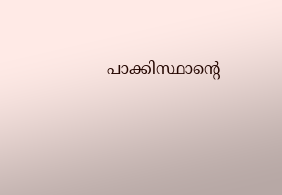പാക്കിസ്ഥാന്റെ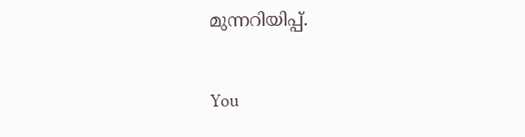മുന്നറിയിപ്പ്.

You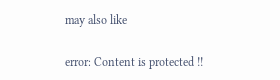may also like

error: Content is protected !!